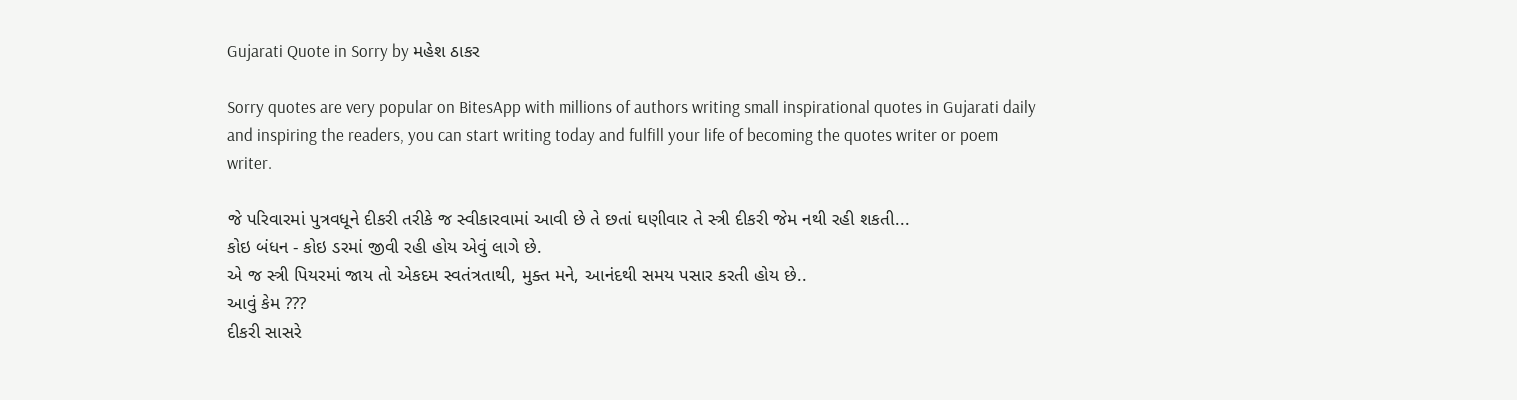Gujarati Quote in Sorry by મહેશ ઠાકર

Sorry quotes are very popular on BitesApp with millions of authors writing small inspirational quotes in Gujarati daily and inspiring the readers, you can start writing today and fulfill your life of becoming the quotes writer or poem writer.

જે પરિવારમાં પુત્રવધૂને દીકરી તરીકે જ સ્વીકારવામાં આવી છે તે છતાં ઘણીવાર તે સ્ત્રી દીકરી જેમ નથી રહી શકતી...
કોઇ બંધન - કોઇ ડરમાં જીવી રહી હોય એવું લાગે છે.
એ જ સ્ત્રી પિયરમાં જાય તો એકદમ સ્વતંત્રતાથી, મુક્ત મને, આનંદથી સમય પસાર કરતી હોય છે..
આવું કેમ ???
દીકરી સાસરે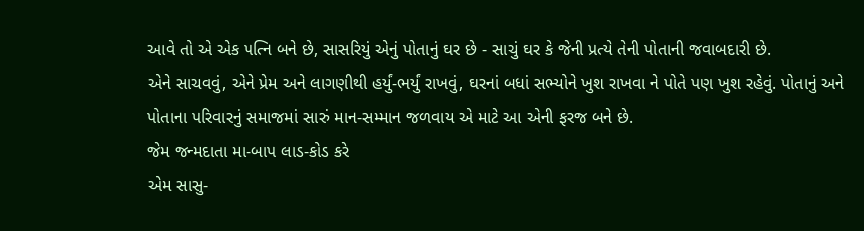આવે તો એ એક પત્નિ બને છે, સાસરિયું એનું પોતાનું ઘર છે - સાચું ઘર કે જેની પ્રત્યે તેની પોતાની જવાબદારી છે.
એને સાચવવું, એને પ્રેમ અને લાગણીથી હર્યું-ભર્યું રાખવું, ઘરનાં બધાં સભ્યોને ખુશ રાખવા ને પોતે પણ ખુશ રહેવું. પોતાનું અને
પોતાના પરિવારનું સમાજમાં સારું માન-સમ્માન જળવાય એ માટે આ એની ફરજ બને છે.
જેમ જન્મદાતા મા-બાપ લાડ-કોડ કરે
એમ સાસુ-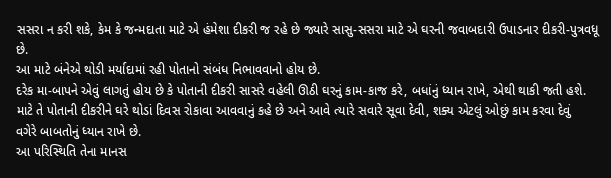સસરા ન કરી શકે, કેમ કે જન્મદાતા માટે એ હંમેશા દીકરી જ રહે છે જ્યારે સાસુ-સસરા માટે એ ઘરની જવાબદારી ઉપાડનાર દીકરી-પુત્રવધૂ છે.
આ માટે બંનેએ થોડી મર્યાદામાં રહી પોતાનો સંબંધ નિભાવવાનો હોય છે.
દરેક મા-બાપને એવું લાગતું હોય છે કે પોતાની દીકરી સાસરે વહેલી ઊઠી ઘરનું કામ-કાજ કરે, બધાંનું ધ્યાન રાખે, એથી થાકી જતી હશે.
માટે તે પોતાની દીકરીને ઘરે થોડાં દિવસ રોકાવા આવવાનું કહે છે અને આવે ત્યારે સવારે સૂવા દેવી, શક્ય એટલું ઓછું કામ કરવા દેવું
વગેરે બાબતોનું ધ્યાન રાખે છે.
આ પરિસ્થિતિ તેના માનસ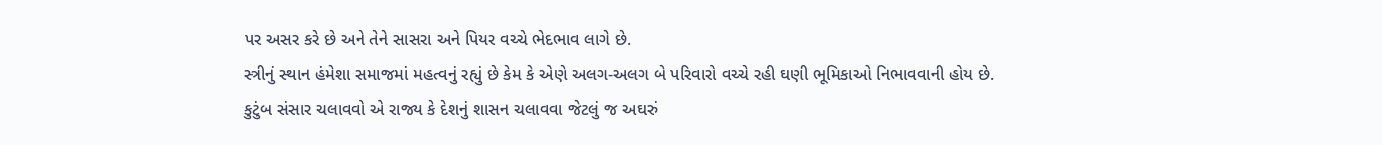પર અસર કરે છે અને તેને સાસરા અને પિયર વચ્ચે ભેદભાવ લાગે છે.
સ્ત્રીનું સ્થાન હંમેશા સમાજમાં મહત્વનું રહ્યું છે કેમ કે એણે અલગ-અલગ બે પરિવારો વચ્ચે રહી ઘણી ભૂમિકાઓ નિભાવવાની હોય છે.
કુટુંબ સંસાર ચલાવવો એ રાજ્ય કે દેશનું શાસન ચલાવવા જેટલું જ અઘરું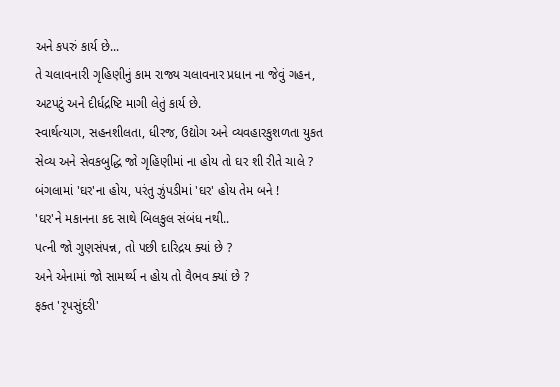અને કપરું કાર્ય છે...
તે ચલાવનારી ગૃહિણીનું કામ રાજ્ય ચલાવનાર પ્રધાન ના જેવું ગહન, અટપટું અને દીર્ધદ્રષ્ટિ માગી લેતું કાર્ય છે.
સ્વાર્થત્યાગ, સહનશીલતા, ધીરજ, ઉદ્યોગ અને વ્યવહારકુશળતા યુકત સેવ્ય અને સેવકબુદ્ધિ જો ગૃહિણીમાં ના હોય તો ઘર શી રીતે ચાલે ?
બંગલામાં 'ઘર'ના હોય, પરંતુ ઝુંપડીમાં 'ઘર' હોય તેમ બને !
'ઘર'ને મકાનના કદ સાથે બિલકુલ સંબંધ નથી..
પત્ની જો ગુણસંપન્ન, તો પછી દારિદ્રય ક્યાં છે ?
અને એનામાં જો સામર્થ્ય ન હોય તો વૈભવ ક્યાં છે ?
ફક્ત 'રૃપસુંદરી'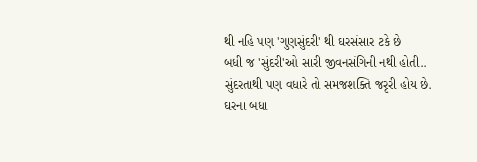થી નહિ પણ 'ગુણસુંદરી' થી ઘરસંસાર ટકે છે
બધી જ 'સુંદરી'ઓ સારી જીવનસંગિની નથી હોતી..
સુંદરતાથી પણ વધારે તો સમજશક્તિ જરૃરી હોય છે.
ઘરના બધા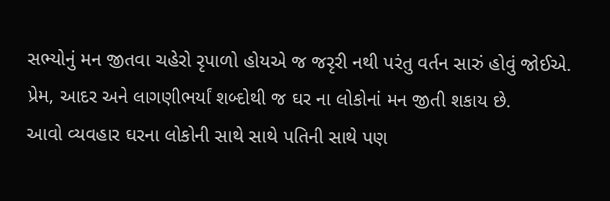સભ્યોનું મન જીતવા ચહેરો રૃપાળો હોયએ જ જરૃરી નથી પરંતુ વર્તન સારું હોવું જોઈએ.
પ્રેમ, આદર અને લાગણીભર્યાં શબ્દોથી જ ઘર ના લોકોનાં મન જીતી શકાય છે.
આવો વ્યવહાર ઘરના લોકોની સાથે સાથે પતિની સાથે પણ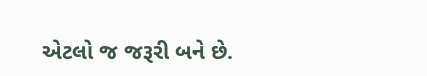એટલો જ જરૂરી બને છે.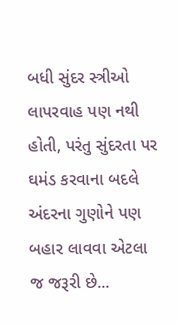બધી સુંદર સ્ત્રીઓ લાપરવાહ પણ નથી હોતી, પરંતુ સુંદરતા પર ઘમંડ કરવાના બદલે અંદરના ગુણોને પણ બહાર લાવવા એટલા જ જરૂરી છે...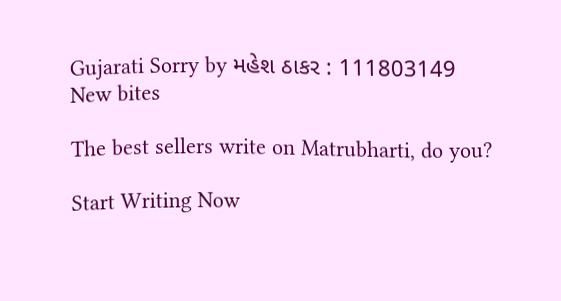Gujarati Sorry by મહેશ ઠાકર : 111803149
New bites

The best sellers write on Matrubharti, do you?

Start Writing Now